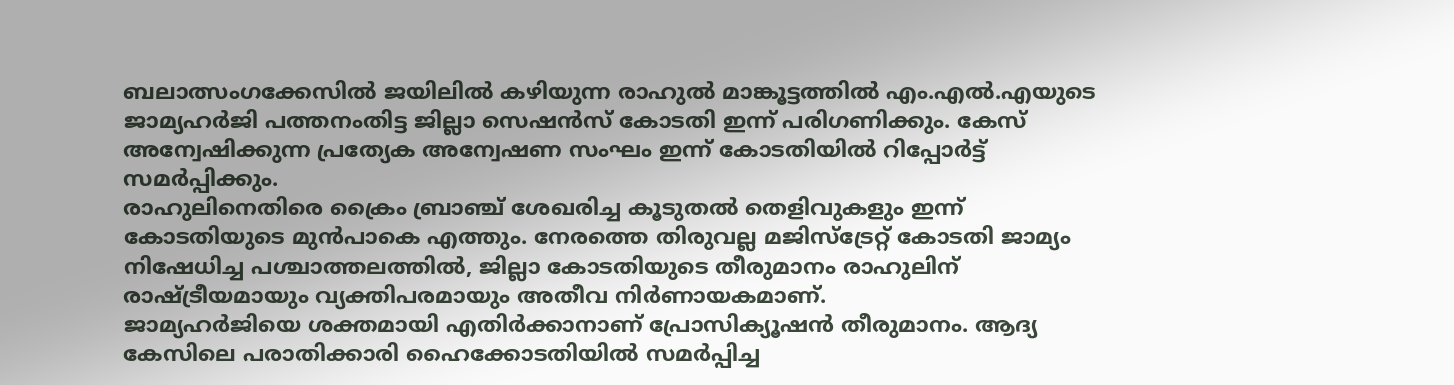ബലാത്സംഗക്കേസിൽ ജയിലിൽ കഴിയുന്ന രാഹുൽ മാങ്കൂട്ടത്തിൽ എം.എൽ.എയുടെ ജാമ്യഹർജി പത്തനംതിട്ട ജില്ലാ സെഷൻസ് കോടതി ഇന്ന് പരിഗണിക്കും. കേസ് അന്വേഷിക്കുന്ന പ്രത്യേക അന്വേഷണ സംഘം ഇന്ന് കോടതിയിൽ റിപ്പോർട്ട് സമർപ്പിക്കും.
രാഹുലിനെതിരെ ക്രൈം ബ്രാഞ്ച് ശേഖരിച്ച കൂടുതൽ തെളിവുകളും ഇന്ന് കോടതിയുടെ മുൻപാകെ എത്തും. നേരത്തെ തിരുവല്ല മജിസ്ട്രേറ്റ് കോടതി ജാമ്യം നിഷേധിച്ച പശ്ചാത്തലത്തിൽ, ജില്ലാ കോടതിയുടെ തീരുമാനം രാഹുലിന് രാഷ്ട്രീയമായും വ്യക്തിപരമായും അതീവ നിർണായകമാണ്.
ജാമ്യഹർജിയെ ശക്തമായി എതിർക്കാനാണ് പ്രോസിക്യൂഷൻ തീരുമാനം. ആദ്യ കേസിലെ പരാതിക്കാരി ഹൈക്കോടതിയിൽ സമർപ്പിച്ച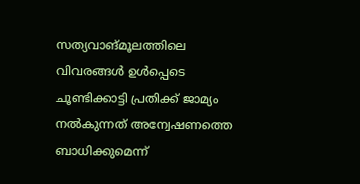സത്യവാങ്മൂലത്തിലെ വിവരങ്ങൾ ഉൾപ്പെടെ ചൂണ്ടിക്കാട്ടി പ്രതിക്ക് ജാമ്യം നൽകുന്നത് അന്വേഷണത്തെ ബാധിക്കുമെന്ന്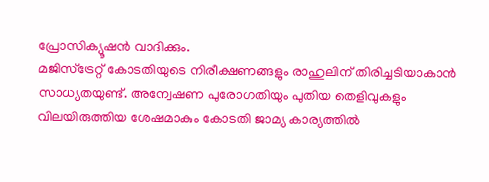പ്രോസിക്യൂഷൻ വാദിക്കും.
മജിസ്ട്രേറ്റ് കോടതിയുടെ നിരീക്ഷണങ്ങളും രാഹുലിന് തിരിച്ചടിയാകാൻ സാധ്യതയുണ്ട്. അന്വേഷണ പുരോഗതിയും പുതിയ തെളിവുകളും വിലയിരുത്തിയ ശേഷമാകും കോടതി ജാമ്യ കാര്യത്തിൽ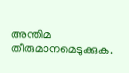അന്തിമ തീരുമാനമെടുക്കുക.